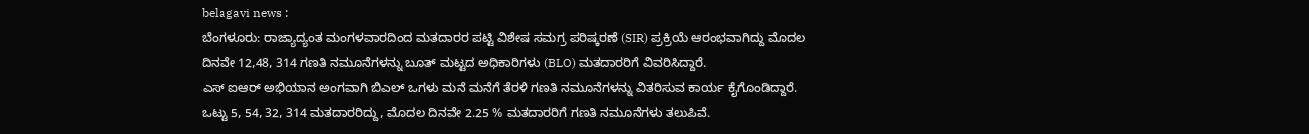belagavi news :
ಬೆಂಗಳೂರು: ರಾಜ್ಯಾದ್ಯಂತ ಮಂಗಳವಾರದಿಂದ ಮತದಾರರ ಪಟ್ಟಿ ವಿಶೇಷ ಸಮಗ್ರ ಪರಿಷ್ಕರಣೆ (SIR) ಪ್ರಕ್ರಿಯೆ ಆರಂಭವಾಗಿದ್ದು ಮೊದಲ ದಿನವೇ 12,48, 314 ಗಣತಿ ನಮೂನೆಗಳನ್ನು ಬೂತ್ ಮಟ್ಟದ ಅಧಿಕಾರಿಗಳು (BLO) ಮತದಾರರಿಗೆ ವಿವರಿಸಿದ್ದಾರೆ.
ಎಸ್ ಐಆರ್ ಅಭಿಯಾನ ಅಂಗವಾಗಿ ಬಿಎಲ್ ಒಗಳು ಮನೆ ಮನೆಗೆ ತೆರಳಿ ಗಣತಿ ನಮೂನೆಗಳನ್ನು ವಿತರಿಸುವ ಕಾರ್ಯ ಕೈಗೊಂಡಿದ್ದಾರೆ. ಒಟ್ಟು 5, 54, 32, 314 ಮತದಾರರಿದ್ದು, ಮೊದಲ ದಿನವೇ 2.25 % ಮತದಾರರಿಗೆ ಗಣತಿ ನಮೂನೆಗಳು ತಲುಪಿವೆ.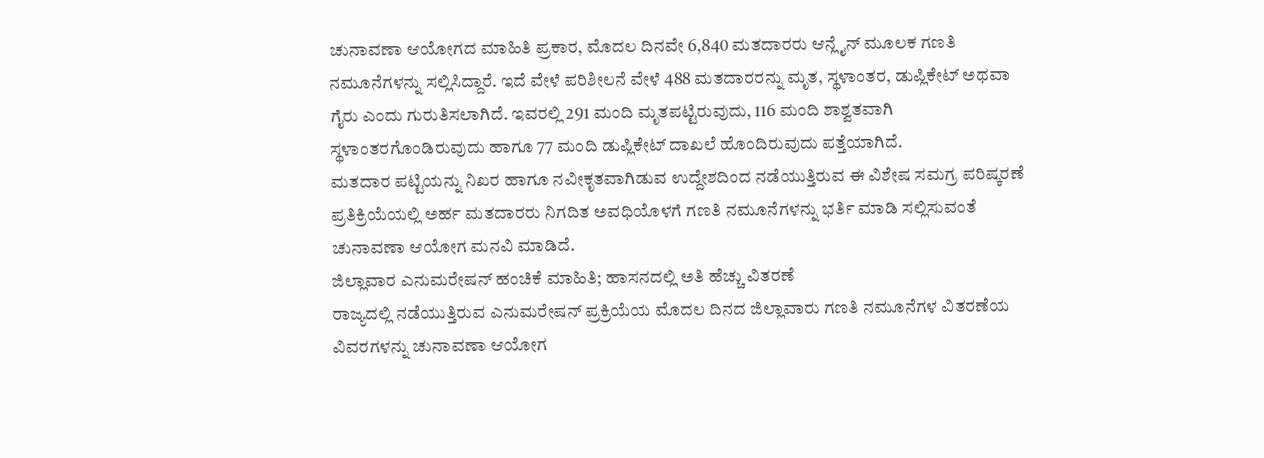ಚುನಾವಣಾ ಆಯೋಗದ ಮಾಹಿತಿ ಪ್ರಕಾರ, ಮೊದಲ ದಿನವೇ 6,840 ಮತದಾರರು ಆನ್ಲೈನ್ ಮೂಲಕ ಗಣತಿ ನಮೂನೆಗಳನ್ನು ಸಲ್ಲಿಸಿದ್ದಾರೆ. ಇದೆ ವೇಳೆ ಪರಿಶೀಲನೆ ವೇಳೆ 488 ಮತದಾರರನ್ನು ಮೃತ, ಸ್ಥಳಾಂತರ, ಡುಪ್ಲಿಕೇಟ್ ಅಥವಾ ಗೈರು ಎಂದು ಗುರುತಿಸಲಾಗಿದೆ. ಇವರಲ್ಲಿ 291 ಮಂದಿ ಮೃತಪಟ್ಟಿರುವುದು, 116 ಮಂದಿ ಶಾಶ್ವತವಾಗಿ ಸ್ಥಳಾಂತರಗೊಂಡಿರುವುದು ಹಾಗೂ 77 ಮಂದಿ ಡುಪ್ಲಿಕೇಟ್ ದಾಖಲೆ ಹೊಂದಿರುವುದು ಪತ್ತೆಯಾಗಿದೆ.
ಮತದಾರ ಪಟ್ಟಿಯನ್ನು ನಿಖರ ಹಾಗೂ ನವೀಕೃತವಾಗಿಡುವ ಉದ್ದೇಶದಿಂದ ನಡೆಯುತ್ತಿರುವ ಈ ವಿಶೇಷ ಸಮಗ್ರ ಪರಿಷ್ಕರಣೆ ಪ್ರತಿಕ್ರಿಯೆಯಲ್ಲಿ ಅರ್ಹ ಮತದಾರರು ನಿಗದಿತ ಅವಧಿಯೊಳಗೆ ಗಣತಿ ನಮೂನೆಗಳನ್ನು ಭರ್ತಿ ಮಾಡಿ ಸಲ್ಲಿಸುವಂತೆ ಚುನಾವಣಾ ಆಯೋಗ ಮನವಿ ಮಾಡಿದೆ.
ಜಿಲ್ಲಾವಾರ ಎನುಮರೇಷನ್ ಹಂಚಿಕೆ ಮಾಹಿತಿ; ಹಾಸನದಲ್ಲಿ ಅತಿ ಹೆಚ್ಚು ವಿತರಣೆ
ರಾಜ್ಯದಲ್ಲಿ ನಡೆಯುತ್ತಿರುವ ಎನುಮರೇಷನ್ ಪ್ರಕ್ರಿಯೆಯ ಮೊದಲ ದಿನದ ಜಿಲ್ಲಾವಾರು ಗಣತಿ ನಮೂನೆಗಳ ವಿತರಣೆಯ ವಿವರಗಳನ್ನು ಚುನಾವಣಾ ಆಯೋಗ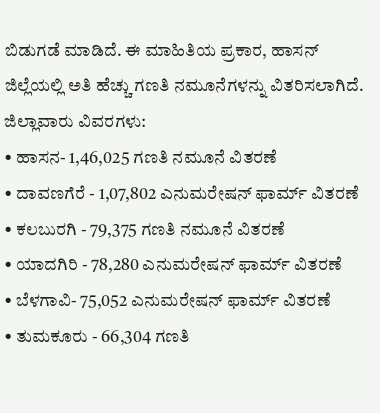ಬಿಡುಗಡೆ ಮಾಡಿದೆ. ಈ ಮಾಹಿತಿಯ ಪ್ರಕಾರ, ಹಾಸನ್ ಜಿಲ್ಲೆಯಲ್ಲಿ ಅತಿ ಹೆಚ್ಚು ಗಣತಿ ನಮೂನೆಗಳನ್ನು ವಿತರಿಸಲಾಗಿದೆ.
ಜಿಲ್ಲಾವಾರು ವಿವರಗಳು:
• ಹಾಸನ- 1,46,025 ಗಣತಿ ನಮೂನೆ ವಿತರಣೆ
• ದಾವಣಗೆರೆ - 1,07,802 ಎನುಮರೇಷನ್ ಫಾರ್ಮ್ ವಿತರಣೆ
• ಕಲಬುರಗಿ - 79,375 ಗಣತಿ ನಮೂನೆ ವಿತರಣೆ
• ಯಾದಗಿರಿ - 78,280 ಎನುಮರೇಷನ್ ಫಾರ್ಮ್ ವಿತರಣೆ
• ಬೆಳಗಾವಿ- 75,052 ಎನುಮರೇಷನ್ ಫಾರ್ಮ್ ವಿತರಣೆ
• ತುಮಕೂರು - 66,304 ಗಣತಿ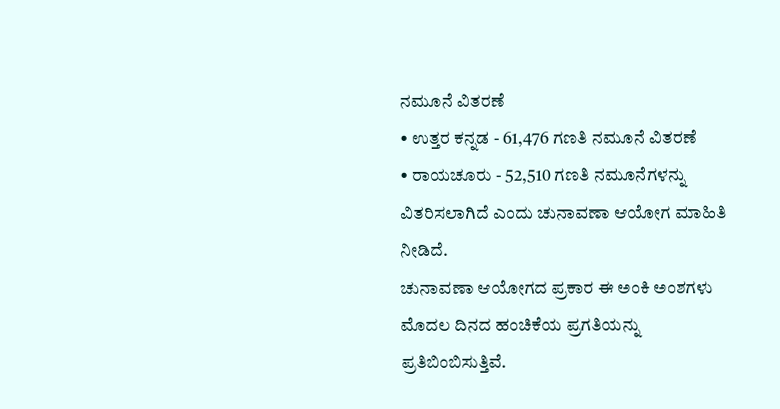ನಮೂನೆ ವಿತರಣೆ
• ಉತ್ತರ ಕನ್ನಡ - 61,476 ಗಣತಿ ನಮೂನೆ ವಿತರಣೆ
• ರಾಯಚೂರು - 52,510 ಗಣತಿ ನಮೂನೆಗಳನ್ನು ವಿತರಿಸಲಾಗಿದೆ ಎಂದು ಚುನಾವಣಾ ಆಯೋಗ ಮಾಹಿತಿ ನೀಡಿದೆ.
ಚುನಾವಣಾ ಆಯೋಗದ ಪ್ರಕಾರ ಈ ಅಂಕಿ ಅಂಶಗಳು ಮೊದಲ ದಿನದ ಹಂಚಿಕೆಯ ಪ್ರಗತಿಯನ್ನು ಪ್ರತಿಬಿಂಬಿಸುತ್ತಿವೆ.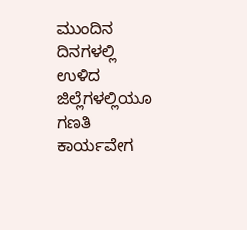ಮುಂದಿನ ದಿನಗಳಲ್ಲಿ ಉಳಿದ ಜಿಲ್ಲೆಗಳಲ್ಲಿಯೂ ಗಣತಿ ಕಾರ್ಯವೇಗ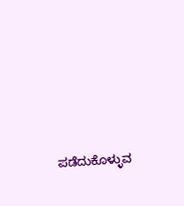ಪಡೆದುಕೊಳ್ಳುವ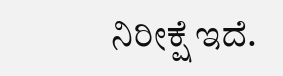ನಿರೀಕ್ಷೆ ಇದೆ.